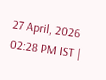27 April, 2026 02:28 PM IST |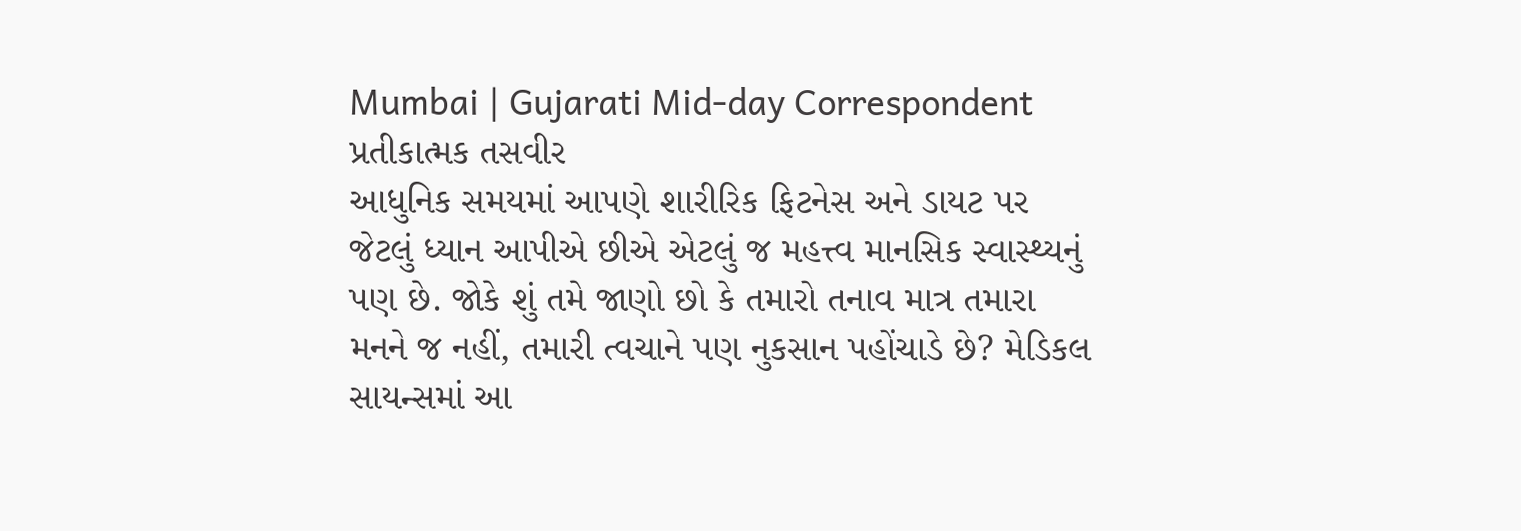Mumbai | Gujarati Mid-day Correspondent
પ્રતીકાત્મક તસવીર
આધુનિક સમયમાં આપણે શારીરિક ફિટનેસ અને ડાયટ પર જેટલું ધ્યાન આપીએ છીએ એટલું જ મહત્ત્વ માનસિક સ્વાસ્થ્યનું પણ છે. જોકે શું તમે જાણો છો કે તમારો તનાવ માત્ર તમારા મનને જ નહીં, તમારી ત્વચાને પણ નુકસાન પહોંચાડે છે? મેડિકલ સાયન્સમાં આ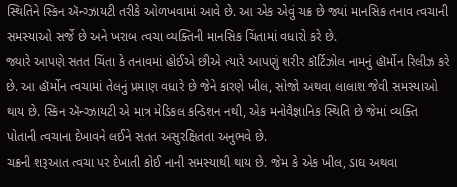સ્થિતિને સ્કિન ઍન્ગ્ઝાયટી તરીકે ઓળખવામાં આવે છે. આ એક એવું ચક્ર છે જ્યાં માનસિક તનાવ ત્વચાની સમસ્યાઓ સર્જે છે અને ખરાબ ત્વચા વ્યક્તિની માનસિક ચિંતામાં વધારો કરે છે.
જ્યારે આપણે સતત ચિંતા કે તનાવમાં હોઈએ છીએ ત્યારે આપણું શરીર કૉર્ટિઝોલ નામનું હૉર્મોન રિલીઝ કરે છે. આ હૉર્મોન ત્વચામાં તેલનું પ્રમાણ વધારે છે જેને કારણે ખીલ, સોજો અથવા લાલાશ જેવી સમસ્યાઓ થાય છે. સ્કિન ઍન્ગ્ઝાયટી એ માત્ર મેડિકલ કન્ડિશન નથી, એક મનોવૈજ્ઞાનિક સ્થિતિ છે જેમાં વ્યક્તિ પોતાની ત્વચાના દેખાવને લઈને સતત અસુરક્ષિતતા અનુભવે છે.
ચક્રની શરૂઆત ત્વચા પર દેખાતી કોઈ નાની સમસ્યાથી થાય છે. જેમ કે એક ખીલ, ડાઘ અથવા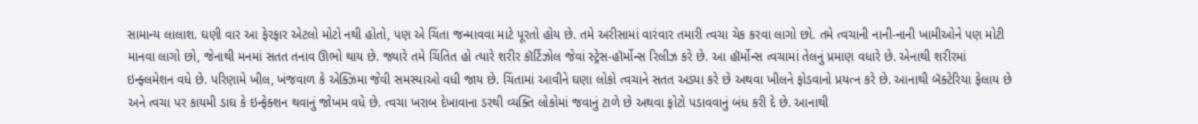સામાન્ય લાલાશ. ઘણી વાર આ ફેરફાર એટલો મોટો નથી હોતો, પણ એ ચિંતા જન્માવવા માટે પૂરતો હોય છે. તમે અરીસામાં વારંવાર તમારી ત્વચા ચેક કરવા લાગો છો. તમે ત્વચાની નાની-નાની ખામીઓને પણ મોટી માનવા લાગો છો, જેનાથી મનમાં સતત તનાવ ઊભો થાય છે. જ્યારે તમે ચિંતિત હો ત્યારે શરીર કૉર્ટિઝોલ જેવાં સ્ટ્રેસ-હૉર્મોન્સ રિલીઝ કરે છે. આ હૉર્મોન્સ ત્વચામાં તેલનું પ્રમાણ વધારે છે. એનાથી શરીરમાં ઇન્ફ્લમેશન વધે છે. પરિણામે ખીલ, ખંજવાળ કે એક્ઝિમા જેવી સમસ્યાઓ વધી જાય છે. ચિંતામાં આવીને ઘણા લોકો ત્વચાને સતત અડ્યા કરે છે અથવા ખીલને ફોડવાનો પ્રયત્ન કરે છે. આનાથી બૅક્ટેરિયા ફેલાય છે અને ત્વચા પર કાયમી ડાઘ કે ઇન્ફેક્શન થવાનું જોખમ વધે છે. ત્વચા ખરાબ દેખાવાના ડરથી વ્યક્તિ લોકોમાં જવાનું ટાળે છે અથવા ફોટો પડાવવાનું બંધ કરી દે છે. આનાથી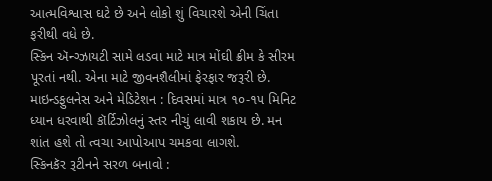આત્મવિશ્વાસ ઘટે છે અને લોકો શું વિચારશે એની ચિંતા ફરીથી વધે છે.
સ્કિન ઍન્ગ્ઝાયટી સામે લડવા માટે માત્ર મોંઘી ક્રીમ કે સીરમ પૂરતાં નથી. એના માટે જીવનશૈલીમાં ફેરફાર જરૂરી છે.
માઇન્ડફુલનેસ અને મેડિટેશન : દિવસમાં માત્ર ૧૦-૧૫ મિનિટ ધ્યાન ધરવાથી કૉર્ટિઝોલનું સ્તર નીચું લાવી શકાય છે. મન શાંત હશે તો ત્વચા આપોઆપ ચમકવા લાગશે.
સ્કિનકૅર રૂટીનને સરળ બનાવો :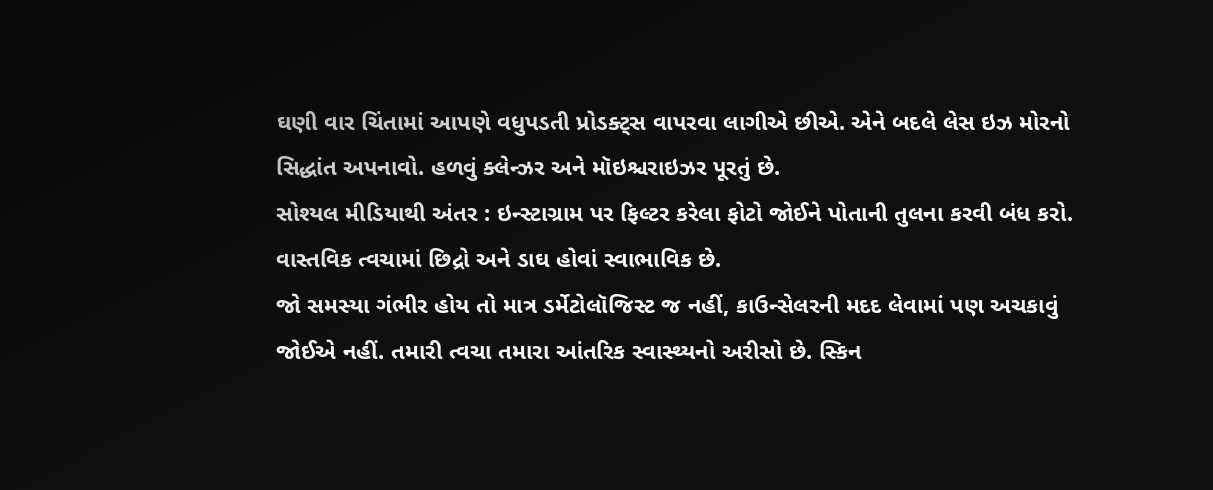ઘણી વાર ચિંતામાં આપણે વધુપડતી પ્રોડક્ટ્સ વાપરવા લાગીએ છીએ. એને બદલે લેસ ઇઝ મોરનો સિદ્ધાંત અપનાવો. હળવું ક્લેન્ઝર અને મૉઇશ્ચરાઇઝર પૂરતું છે.
સોશ્યલ મીડિયાથી અંતર : ઇન્સ્ટાગ્રામ પર ફિલ્ટર કરેલા ફોટો જોઈને પોતાની તુલના કરવી બંધ કરો. વાસ્તવિક ત્વચામાં છિદ્રો અને ડાઘ હોવાં સ્વાભાવિક છે.
જો સમસ્યા ગંભીર હોય તો માત્ર ડર્મેટોલૉજિસ્ટ જ નહીં, કાઉન્સેલરની મદદ લેવામાં પણ અચકાવું જોઈએ નહીં. તમારી ત્વચા તમારા આંતરિક સ્વાસ્થ્યનો અરીસો છે. સ્કિન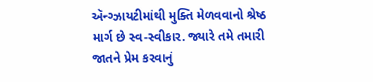ઍન્ગ્ઝાયટીમાંથી મુક્તિ મેળવવાનો શ્રેષ્ઠ માર્ગ છે સ્વ-સ્વીકાર. જ્યારે તમે તમારી જાતને પ્રેમ કરવાનું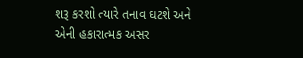શરૂ કરશો ત્યારે તનાવ ઘટશે અને એની હકારાત્મક અસર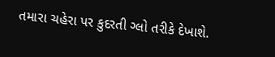તમારા ચહેરા પર કુદરતી ગ્લો તરીકે દેખાશે.